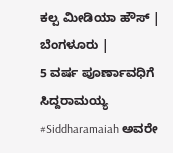ಕಲ್ಪ ಮೀಡಿಯಾ ಹೌಸ್ | ಬೆಂಗಳೂರು |
5 ವರ್ಷ ಪೂರ್ಣಾವಧಿಗೆ ಸಿದ್ದರಾಮಯ್ಯ #Siddharamaiah ಅವರೇ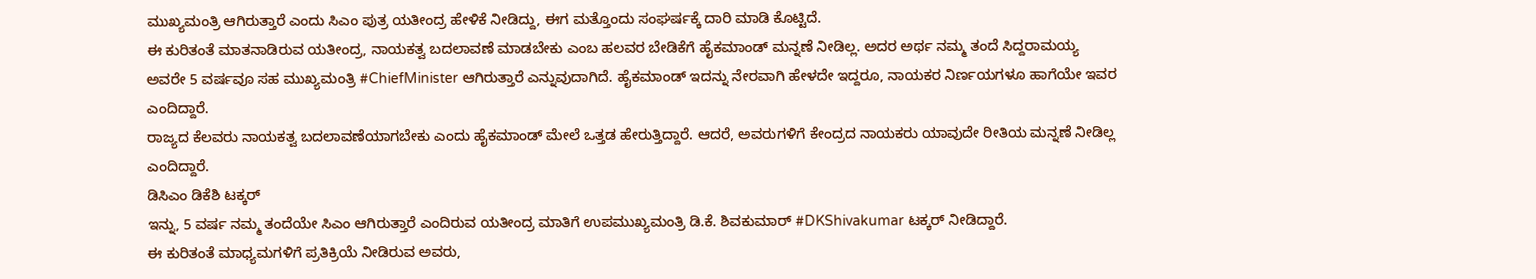ಮುಖ್ಯಮಂತ್ರಿ ಆಗಿರುತ್ತಾರೆ ಎಂದು ಸಿಎಂ ಪುತ್ರ ಯತೀಂದ್ರ ಹೇಳಿಕೆ ನೀಡಿದ್ದು, ಈಗ ಮತ್ತೊಂದು ಸಂಘರ್ಷಕ್ಕೆ ದಾರಿ ಮಾಡಿ ಕೊಟ್ಟಿದೆ.
ಈ ಕುರಿತಂತೆ ಮಾತನಾಡಿರುವ ಯತೀಂದ್ರ, ನಾಯಕತ್ವ ಬದಲಾವಣೆ ಮಾಡಬೇಕು ಎಂಬ ಹಲವರ ಬೇಡಿಕೆಗೆ ಹೈಕಮಾಂಡ್ ಮನ್ನಣೆ ನೀಡಿಲ್ಲ. ಅದರ ಅರ್ಥ ನಮ್ಮ ತಂದೆ ಸಿದ್ದರಾಮಯ್ಯ ಅವರೇ 5 ವರ್ಷವೂ ಸಹ ಮುಖ್ಯಮಂತ್ರಿ #ChiefMinister ಆಗಿರುತ್ತಾರೆ ಎನ್ನುವುದಾಗಿದೆ. ಹೈಕಮಾಂಡ್ ಇದನ್ನು ನೇರವಾಗಿ ಹೇಳದೇ ಇದ್ದರೂ, ನಾಯಕರ ನಿರ್ಣಯಗಳೂ ಹಾಗೆಯೇ ಇವರ ಎಂದಿದ್ದಾರೆ.
ರಾಜ್ಯದ ಕೆಲವರು ನಾಯಕತ್ವ ಬದಲಾವಣೆಯಾಗಬೇಕು ಎಂದು ಹೈಕಮಾಂಡ್ ಮೇಲೆ ಒತ್ತಡ ಹೇರುತ್ತಿದ್ದಾರೆ. ಆದರೆ, ಅವರುಗಳಿಗೆ ಕೇಂದ್ರದ ನಾಯಕರು ಯಾವುದೇ ರೀತಿಯ ಮನ್ನಣೆ ನೀಡಿಲ್ಲ ಎಂದಿದ್ದಾರೆ.
ಡಿಸಿಎಂ ಡಿಕೆಶಿ ಟಕ್ಕರ್
ಇನ್ನು, 5 ವರ್ಷ ನಮ್ಮ ತಂದೆಯೇ ಸಿಎಂ ಆಗಿರುತ್ತಾರೆ ಎಂದಿರುವ ಯತೀಂದ್ರ ಮಾತಿಗೆ ಉಪಮುಖ್ಯಮಂತ್ರಿ ಡಿ.ಕೆ. ಶಿವಕುಮಾರ್ #DKShivakumar ಟಕ್ಕರ್ ನೀಡಿದ್ದಾರೆ.
ಈ ಕುರಿತಂತೆ ಮಾಧ್ಯಮಗಳಿಗೆ ಪ್ರತಿಕ್ರಿಯೆ ನೀಡಿರುವ ಅವರು,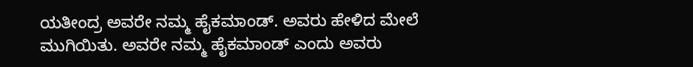ಯತೀಂದ್ರ ಅವರೇ ನಮ್ಮ ಹೈಕಮಾಂಡ್. ಅವರು ಹೇಳಿದ ಮೇಲೆ ಮುಗಿಯಿತು. ಅವರೇ ನಮ್ಮ ಹೈಕಮಾಂಡ್ ಎಂದು ಅವರು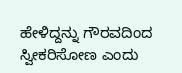ಹೇಳಿದ್ದನ್ನು ಗೌರವದಿಂದ ಸ್ವೀಕರಿಸೋಣ ಎಂದು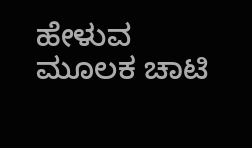ಹೇಳುವ ಮೂಲಕ ಚಾಟಿ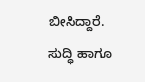ಬೀಸಿದ್ದಾರೆ.
ಸುದ್ಧಿ ಹಾಗೂ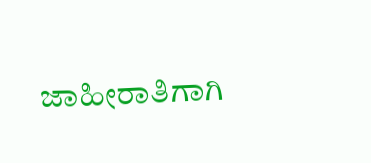ಜಾಹೀರಾತಿಗಾಗಿ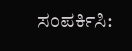ಸಂಪರ್ಕಿಸಿ: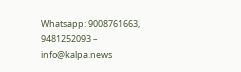Whatsapp: 9008761663, 9481252093 – info@kalpa.news